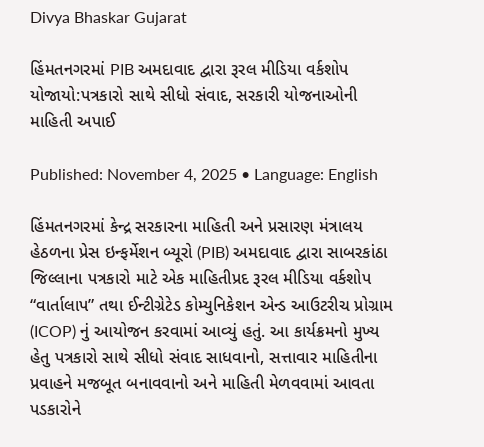Divya Bhaskar Gujarat

હિંમતનગરમાં PIB અમદાવાદ દ્વારા રૂરલ મીડિયા વર્કશોપ યોજાયો:પત્રકારો સાથે સીધો સંવાદ, સરકારી યોજનાઓની માહિતી અપાઈ

Published: November 4, 2025 • Language: English

હિંમતનગરમાં કેન્દ્ર સરકારના માહિતી અને પ્રસારણ મંત્રાલય હેઠળના પ્રેસ ઇન્ફર્મેશન બ્યૂરો (PIB) અમદાવાદ દ્વારા સાબરકાંઠા જિલ્લાના પત્રકારો માટે એક માહિતીપ્રદ રૂરલ મીડિયા વર્કશોપ “વાર્તાલાપ” તથા ઈન્ટીગ્રેટેડ કોમ્યુનિકેશન એન્ડ આઉટરીચ પ્રોગ્રામ (ICOP) નું આયોજન કરવામાં આવ્યું હતું. આ કાર્યક્રમનો મુખ્ય હેતુ પત્રકારો સાથે સીધો સંવાદ સાધવાનો, સત્તાવાર માહિતીના પ્રવાહને મજબૂત બનાવવાનો અને માહિતી મેળવવામાં આવતા પડકારોને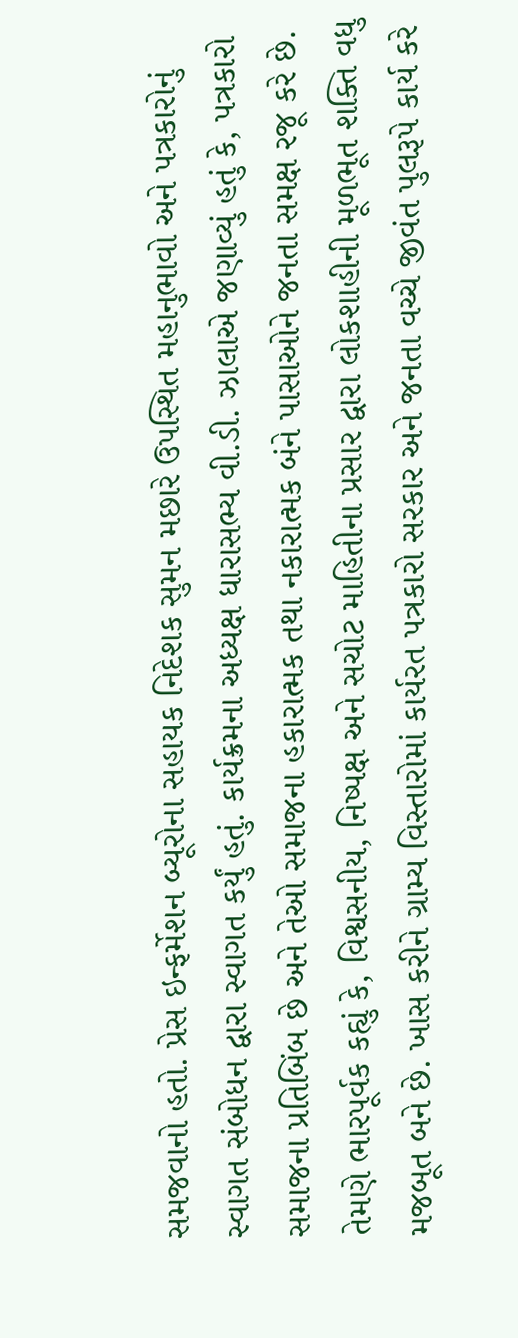સમજવાનો હતો. પ્રેસ ઇન્ફર્મેશન બ્યૂરોના સહાયક નિદેશક સુમન મછારે ઉપસ્થિત મહાનુભાવો અને પત્રકારોનું સ્વાગત સંબોધન દ્વારા સ્વાગત કર્યું હતું. કાર્યક્રમના અધ્યક્ષ ધારાસભ્ય વી.ડી. ઝાલાએ જણાવ્યું હતું કે, પત્રકારો સમાજના પ્રતિબિંબ છે અને તેઓ સમાજના હકારાત્મક તથા નકારાત્મક બંને પાસાઓને જનતા સમક્ષ રજૂ કરે છે. તેમણે ભારપૂર્વક કહ્યું કે, વિશ્વસનીય, નિષ્પક્ષ અને સચોટ માહિતીના પ્રસાર દ્વારા લોકશાહીની મૂળભૂત શક્તિ વધુ મજબૂત બને છે. ખાસ કરીને ગ્રામ્ય વિસ્તારોમાં કાર્યરત પત્રકારો સરકાર અને જનતા વચ્ચે જીવંત પુલરૂપે કાર્ય કરે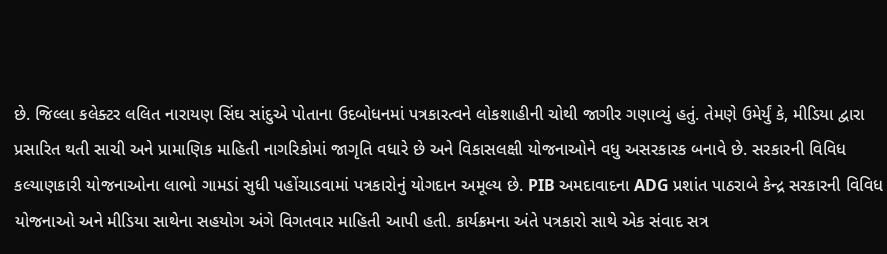છે. જિલ્લા કલેક્ટર લલિત નારાયણ સિંઘ સાંદુએ પોતાના ઉદબોધનમાં પત્રકારત્વને લોકશાહીની ચોથી જાગીર ગણાવ્યું હતું. તેમણે ઉમેર્યું કે, મીડિયા દ્વારા પ્રસારિત થતી સાચી અને પ્રામાણિક માહિતી નાગરિકોમાં જાગૃતિ વધારે છે અને વિકાસલક્ષી યોજનાઓને વધુ અસરકારક બનાવે છે. સરકારની વિવિધ કલ્યાણકારી યોજનાઓના લાભો ગામડાં સુધી પહોંચાડવામાં પત્રકારોનું યોગદાન અમૂલ્ય છે. PIB અમદાવાદના ADG પ્રશાંત પાઠરાબે કેન્દ્ર સરકારની વિવિધ યોજનાઓ અને મીડિયા સાથેના સહયોગ અંગે વિગતવાર માહિતી આપી હતી. કાર્યક્રમના અંતે પત્રકારો સાથે એક સંવાદ સત્ર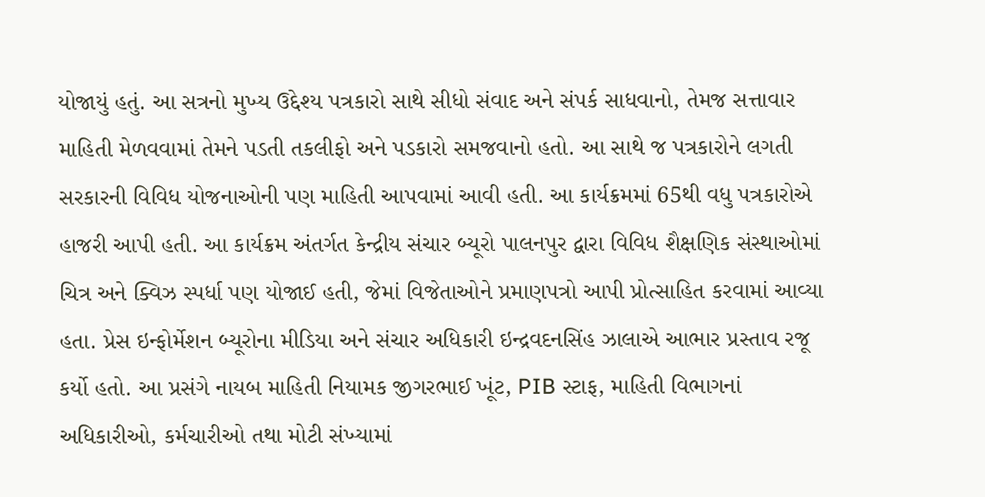યોજાયું હતું. આ સત્રનો મુખ્ય ઉદ્દેશ્ય પત્રકારો સાથે સીધો સંવાદ અને સંપર્ક સાધવાનો, તેમજ સત્તાવાર માહિતી મેળવવામાં તેમને પડતી તકલીફો અને પડકારો સમજવાનો હતો. આ સાથે જ પત્રકારોને લગતી સરકારની વિવિધ યોજનાઓની પણ માહિતી આપવામાં આવી હતી. આ કાર્યક્રમમાં 65થી વધુ પત્રકારોએ હાજરી આપી હતી. આ કાર્યક્રમ અંતર્ગત કેન્દ્રીય સંચાર બ્યૂરો પાલનપુર દ્વારા વિવિધ શૈક્ષણિક સંસ્થાઓમાં ચિત્ર અને ક્વિઝ સ્પર્ધા પણ યોજાઈ હતી, જેમાં વિજેતાઓને પ્રમાણપત્રો આપી પ્રોત્સાહિત કરવામાં આવ્યા હતા. પ્રેસ ઇન્ફોર્મેશન બ્યૂરોના મીડિયા અને સંચાર અધિકારી ઇન્દ્રવદનસિંહ ઝાલાએ આભાર પ્રસ્તાવ રજૂ કર્યો હતો. આ પ્રસંગે નાયબ માહિતી નિયામક જીગરભાઈ ખૂંટ, PIB સ્ટાફ, માહિતી વિભાગનાં અધિકારીઓ, કર્મચારીઓ તથા મોટી સંખ્યામાં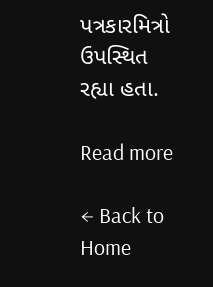પત્રકારમિત્રો ઉપસ્થિત રહ્યા હતા.

Read more

← Back to Home